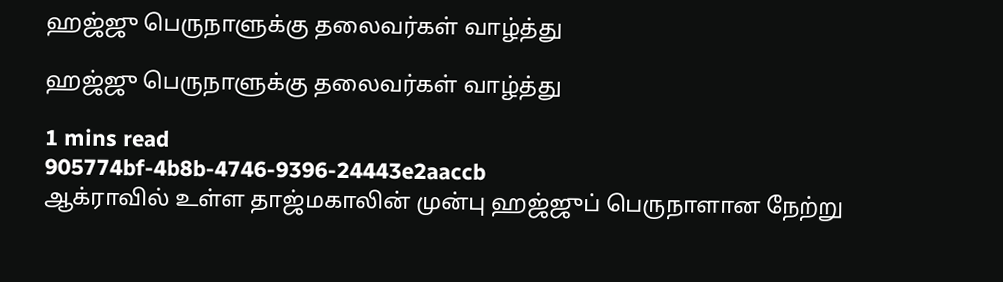ஹஜ்ஜு பெருநாளுக்கு தலைவர்கள் வாழ்த்து

ஹஜ்ஜு பெருநாளுக்கு தலைவர்கள் வாழ்த்து

1 mins read
905774bf-4b8b-4746-9396-24443e2aaccb
ஆக்ராவில் உள்ள தாஜ்மகாலின் முன்பு ஹஜ்ஜுப் பெருநாளான நேற்று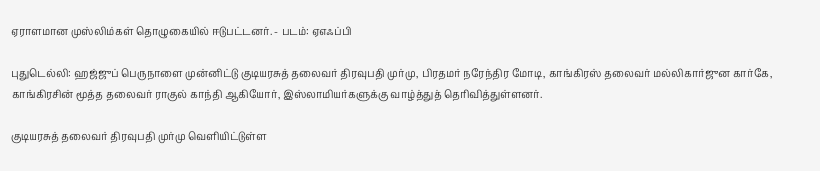ஏராளமான முஸ்லிம்கள் தொழுகையில் ஈடுபட்டனர். - படம்: ஏஎஃப்பி

புதுடெல்லி: ஹஜ்ஜுப் பெருநாளை முன்னிட்டு குடியரசுத் தலைவர் திரவுபதி முர்மு, பிரதமர் நரேந்திர மோடி, காங்கிரஸ் தலைவர் மல்லிகார்ஜுன கார்கே, காங்கிரசின் மூத்த தலைவர் ராகுல் காந்தி ஆகியோர், இஸ்லாமியர்களுக்கு வாழ்த்துத் தெரிவித்துள்ளனர்.

குடியரசுத் தலைவர் திரவுபதி முர்மு வெளியிட்டுள்ள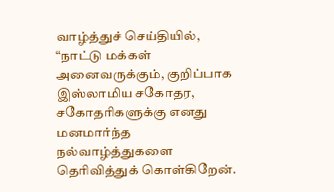வாழ்த்துச் செய்தியில், “நாட்டு மக்கள் அனைவருக்கும், குறிப்பாக இஸ்லாமிய சகோதர, சகோதரிகளுக்கு எனது மனமார்ந்த நல்வாழ்த்துகளை தெரிவித்துக் கொள்கிறேன்.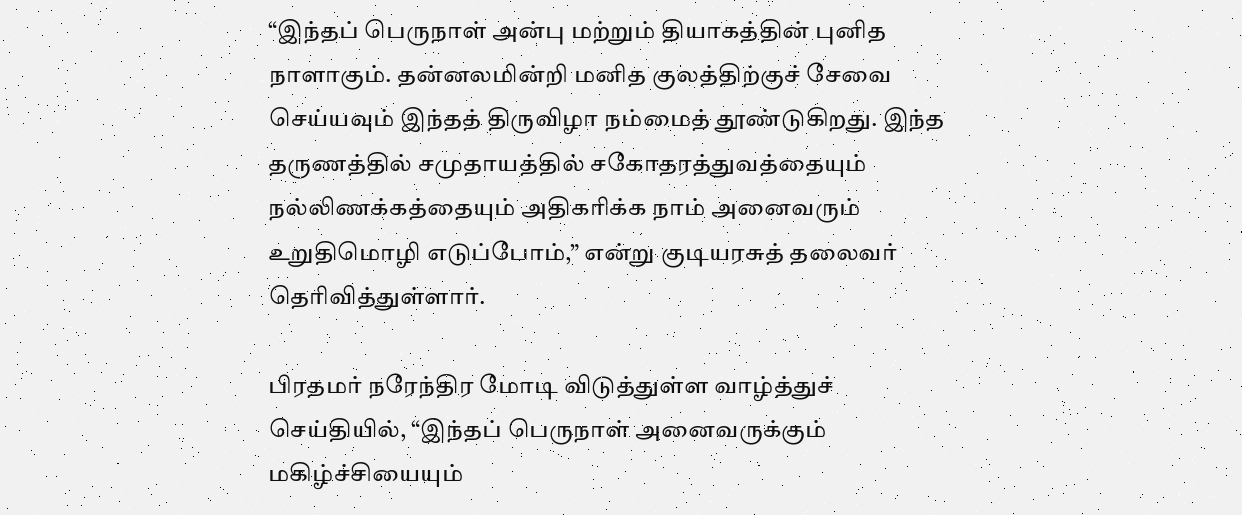“இந்தப் பெருநாள் அன்பு மற்றும் தியாகத்தின் புனித நாளாகும். தன்னலமின்றி மனித குலத்திற்குச் சேவை செய்யவும் இந்தத் திருவிழா நம்மைத் தூண்டுகிறது. இந்த தருணத்தில் சமுதாயத்தில் சகோதரத்துவத்தையும் நல்லிணக்கத்தையும் அதிகரிக்க நாம் அனைவரும் உறுதிமொழி எடுப்போம்,” என்று குடியரசுத் தலைவர் தெரிவித்துள்ளார்.

பிரதமர் நரேந்திர மோடி விடுத்துள்ள வாழ்த்துச் செய்தியில், “இந்தப் பெருநாள் அனைவருக்கும் மகிழ்ச்சியையும்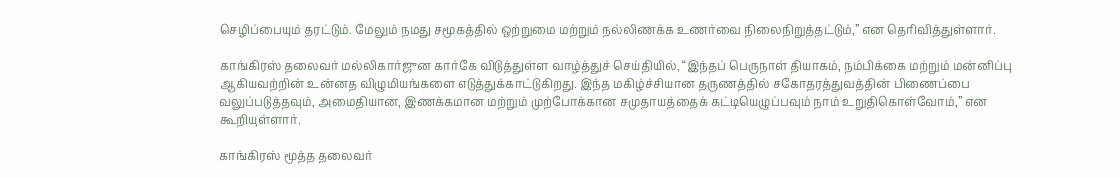செழிப்பையும் தரட்டும். மேலும் நமது சமூகத்தில் ஒற்றுமை மற்றும் நல்லிணக்க உணர்வை நிலைநிறுத்தட்டும்,” என தெரிவித்துள்ளார்.

காங்கிரஸ் தலைவர் மல்லிகார்ஜுன கார்கே விடுத்துள்ள வாழ்த்துச் செய்தியில், “இந்தப் பெருநாள் தியாகம், நம்பிக்கை மற்றும் மன்னிப்பு ஆகியவற்றின் உன்னத விழுமியங்களை எடுத்துக்காட்டுகிறது. இந்த மகிழ்ச்சியான தருணத்தில் சகோதரத்துவத்தின் பிணைப்பை வலுப்படுத்தவும், அமைதியான, இணக்கமான மற்றும் முற்போக்கான சமுதாயத்தைக் கட்டியெழுப்பவும் நாம் உறுதிகொள்வோம்,” என கூறியுள்ளார்.

காங்கிரஸ் மூத்த தலைவர்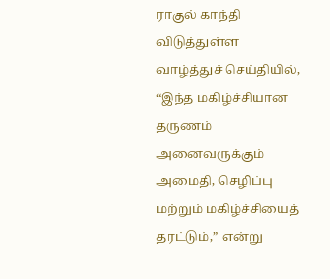ராகுல் காந்தி விடுத்துள்ள வாழ்த்துச் செய்தியில், “இந்த மகிழ்ச்சியான தருணம் அனைவருக்கும் அமைதி, செழிப்பு மற்றும் மகிழ்ச்சியைத் தரட்டும்,” என்று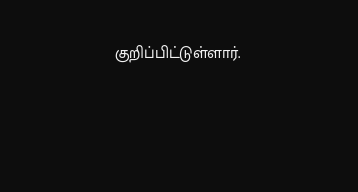குறிப்பிட்டுள்ளார்.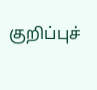குறிப்புச்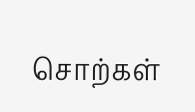சொற்கள்